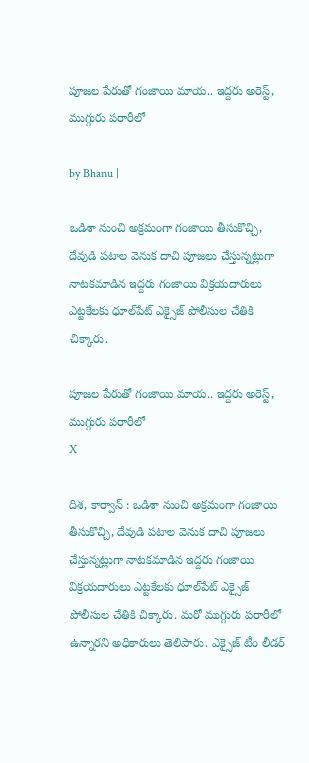పూజల పేరుతో గంజాయి మాయ.. ఇద్దరు అరెస్ట్, ముగ్గురు పరారీలో

by Bhanu |

ఒడిశా నుంచి అక్రమంగా గంజాయి తీసుకొచ్చి, దేవుడి పటాల వెనుక దాచి పూజలు చేస్తున్నట్లుగా నాటకమాడిన ఇద్దరు గంజాయి విక్రయదారులు ఎట్టకేలకు ధూల్‌పేట్ ఎక్సైజ్ పోలీసుల చేతికి చిక్కారు.

పూజల పేరుతో గంజాయి మాయ.. ఇద్దరు అరెస్ట్,  ముగ్గురు పరారీలో
X

దిశ, కార్వాన్ : ఒడిశా నుంచి అక్రమంగా గంజాయి తీసుకొచ్చి, దేవుడి పటాల వెనుక దాచి పూజలు చేస్తున్నట్లుగా నాటకమాడిన ఇద్దరు గంజాయి విక్రయదారులు ఎట్టకేలకు ధూల్‌పేట్ ఎక్సైజ్ పోలీసుల చేతికి చిక్కారు. మరో ముగ్గురు పరారీలో ఉన్నారని అధికారులు తెలిపారు. ఎక్సైజ్ టీం లీడర్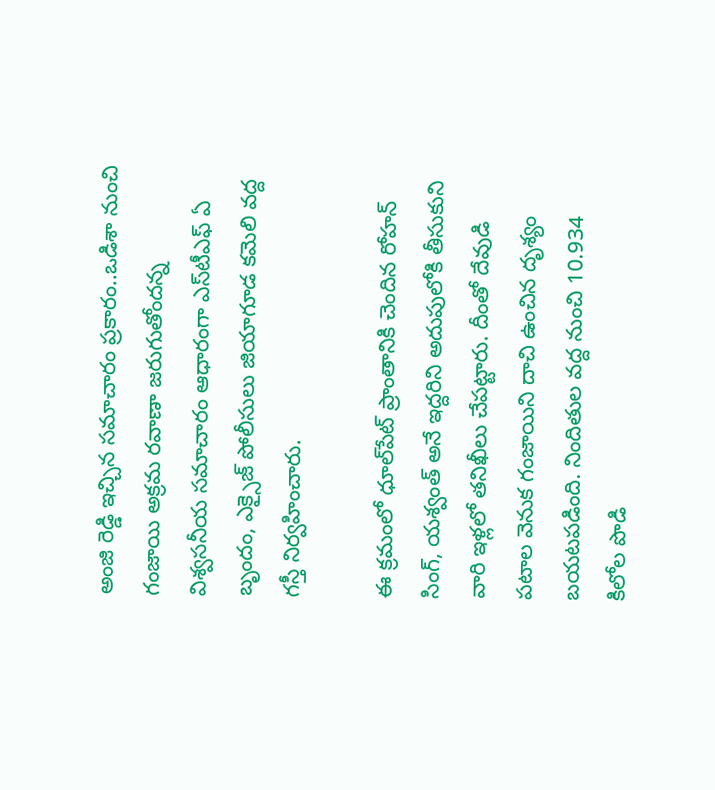అంజి రెడ్డి ఇచ్చిన సమాచారం ప్రకారం..ఒడిశా నుంచి గంజాయి అక్రమ రవాణా జరుగుతోందన్న విశ్వసనీయ సమాచారం ఆధారంగా ఎస్‌టీఎఫ్ ఏ బృందం, ఎక్సైజ్ పోలీసులు జియాగూడ కమెలి వద్ద గస్తీ నిర్వహించారు.

ఈ క్రమంలో ధూల్‌పేట్ ప్రాంతానికి చెందిన రోహన్ సింగ్, యశ్వంత్ అనే ఇద్దరిని అదుపులోకి తీసుకుని వారి ఇళ్లలో తనిఖీలు చేపట్టారు. దీంతో దేవుడి పటాల వెనుక గంజాయిని దాచి ఉంచిన దృశ్యం బయటపడింది. నిందితుల వద్ద నుంచి 10.934 కిలోల పొడి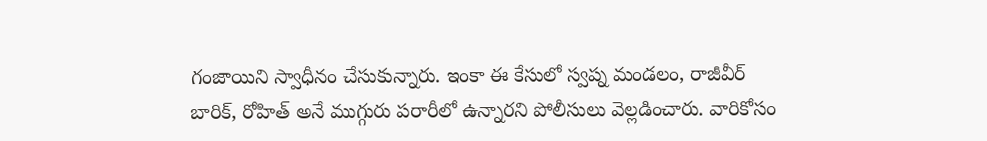గంజాయిని స్వాధీనం చేసుకున్నారు. ఇంకా ఈ కేసులో స్వప్న మండలం, రాజీవీర్ బారిక్, రోహిత్ అనే ముగ్గురు పరారీలో ఉన్నారని పోలీసులు వెల్లడించారు. వారికోసం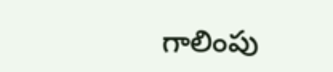గాలింపు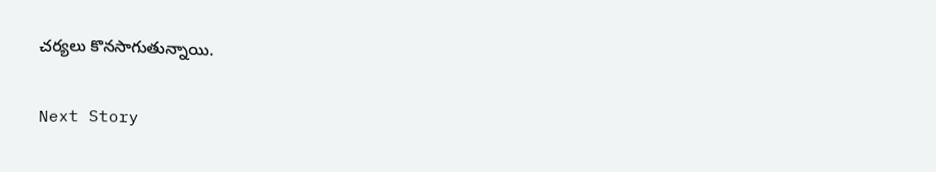చర్యలు కొనసాగుతున్నాయి.

Next Story